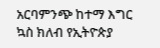አርባምንጭ ከተማ እግር ኳስ ክለብ የኢትዮጵያ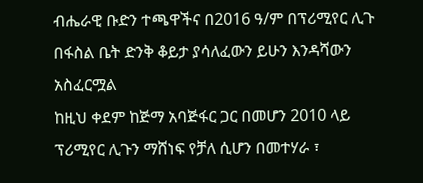ብሔራዊ ቡድን ተጫዋችና በ2016 ዓ/ም በፕሪሚየር ሊጉ በፋስል ቤት ድንቅ ቆይታ ያሳለፈውን ይሁን እንዳሻውን አስፈርሟል
ከዚህ ቀደም ከጅማ አባጅፋር ጋር በመሆን 2010 ላይ ፕሪሚየር ሊጉን ማሸነፍ የቻለ ሲሆን በመተሃራ ፣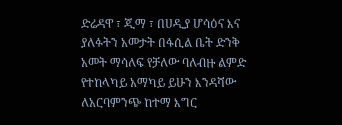ድሬዳዋ ፣ ጂማ ፣ በሀዲያ ሆሳዕና እና ያለፉትን አመታት በፋሲል ቤት ድንቅ አመት ማሳለፍ የቻለው ባለብዙ ልምድ የተከላካይ አማካይ ይሁን እንዳሻው ለአርባምንጭ ከተማ እግር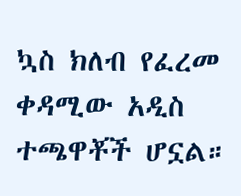ኳስ ክለብ የፈረመ ቀዳሚው አዲስ ተጫዋቾች ሆኗል።